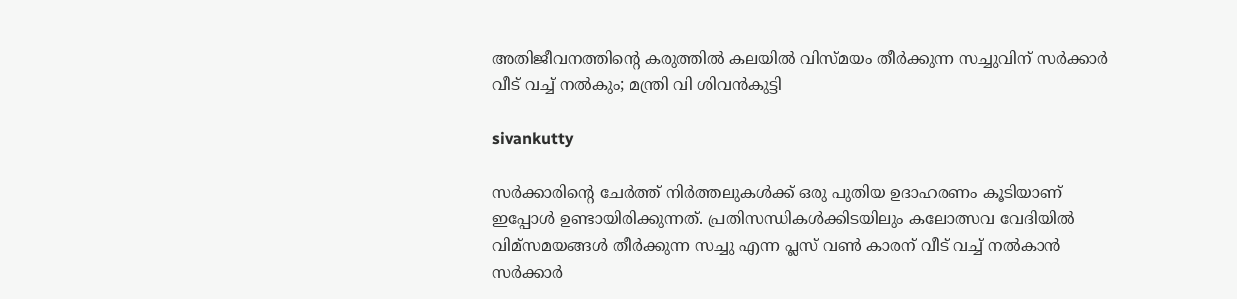അതിജീവനത്തിന്റെ കരുത്തിൽ കലയിൽ വിസ്മയം തീർക്കുന്ന സച്ചുവിന് സർക്കാർ വീട് വച്ച് നൽകും; മന്ത്രി വി ശിവൻകുട്ടി

sivankutty

സർക്കാരിൻ്റെ ചേർത്ത് നിർത്തലുകൾക്ക് ഒരു പുതിയ ഉദാഹരണം കൂടിയാണ് ഇപ്പോൾ ഉണ്ടായിരിക്കുന്നത്. പ്രതിസന്ധികൾക്കിടയിലും കലോത്സവ വേദിയിൽ വിമ്സമയങ്ങൾ തീർക്കുന്ന സച്ചു എന്ന പ്ലസ് വൺ കാരന് വീട് വച്ച് നൽകാൻ സർക്കാർ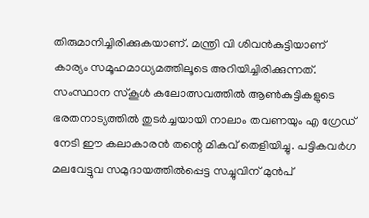തിരുമാനിച്ചിരിക്കുകയാണ്. മന്ത്രി വി ശിവൻകുട്ടിയാണ് കാര്യം സമൂഹമാധ്യമത്തിലൂടെ അറിയിച്ചിരിക്കുന്നത്. സംസ്ഥാന സ്കൂൾ കലോത്സവത്തിൽ ആൺകുട്ടികളുടെ ഭരതനാട്യത്തിൽ തുടർച്ചയായി നാലാം തവണയും എ ഗ്രേഡ് നേടി ഈ കലാകാരൻ തന്റെ മികവ് തെളിയിച്ചു. പട്ടികവർഗ മലവേട്ടുവ സമുദായത്തിൽപ്പെട്ട സച്ചുവിന് മുൻപ്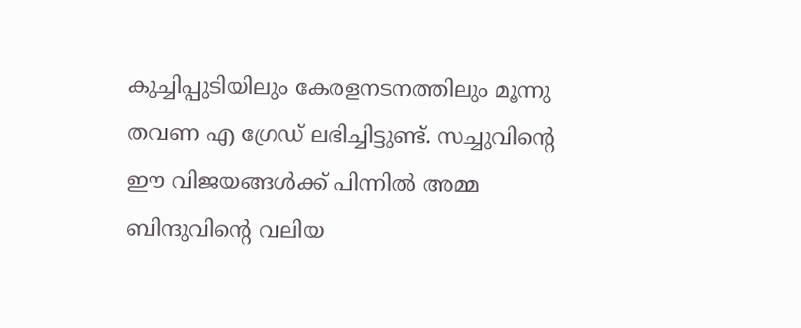കുച്ചിപ്പുടിയിലും കേരളനടനത്തിലും മൂന്നു തവണ എ ഗ്രേഡ് ലഭിച്ചിട്ടുണ്ട്. സച്ചുവിന്റെ ഈ വിജയങ്ങൾക്ക് പിന്നിൽ അമ്മ ബിന്ദുവിന്റെ വലിയ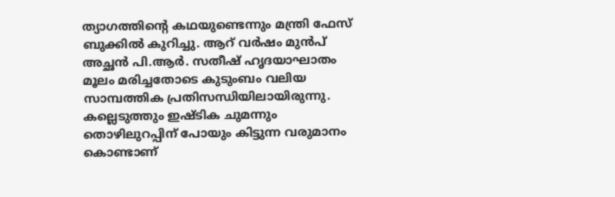ത്യാഗത്തിന്റെ കഥയുണ്ടെന്നും മന്ത്രി ഫേസ് ബുക്കിൽ കുറിച്ചു. ആറ് വർഷം മുൻപ് അച്ഛൻ പി.ആർ. സതീഷ് ഹൃദയാഘാതം മൂലം മരിച്ചതോടെ കുടുംബം വലിയ സാമ്പത്തിക പ്രതിസന്ധിയിലായിരുന്നു. കല്ലെടുത്തും ഇഷ്ടിക ചുമന്നും തൊഴിലുറപ്പിന് പോയും കിട്ടുന്ന വരുമാനം കൊണ്ടാണ്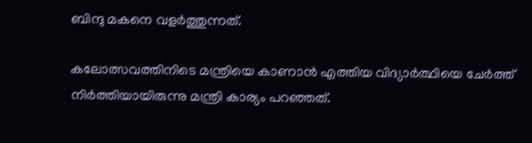ബിന്ദു മകനെ വളർത്തുന്നത്.

കലോത്സവത്തിനിടെ മന്ത്രിയെ കാണാൻ എത്തിയ വിദ്യാർത്ഥിയെ ചേർത്ത് നിർത്തിയായിരുന്നു മന്ത്രി കാര്യം പറഞ്ഞ‍ത്.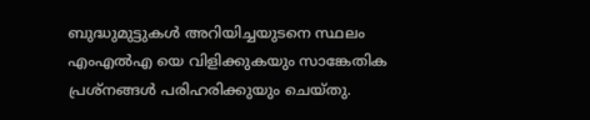ബുദ്ധുമുട്ടുകൾ അറിയിച്ചയുടനെ സ്ഥലം എംഎൽഎ യെ വിളിക്കുകയും സാങ്കേതിക പ്രശ്നങ്ങൾ പരിഹരിക്കുയും ചെയ്തു.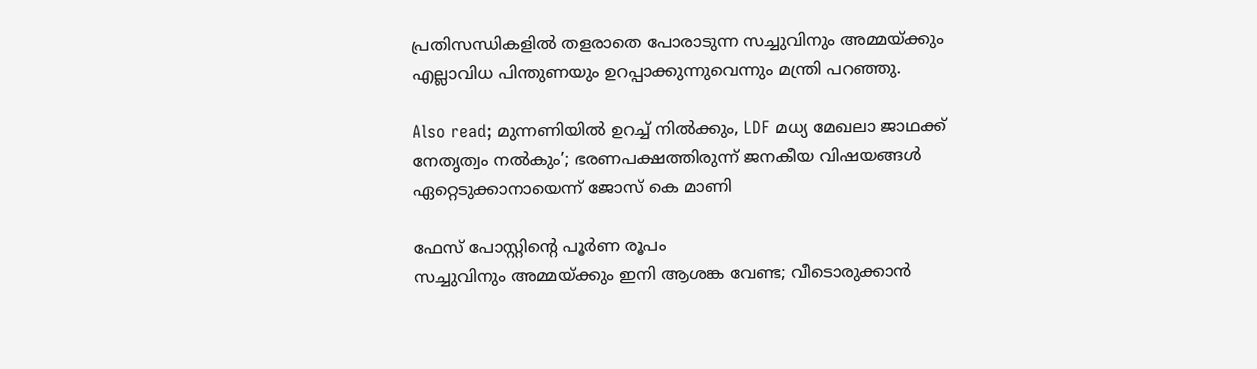പ്രതിസന്ധികളിൽ തളരാതെ പോരാടുന്ന സച്ചുവിനും അമ്മയ്ക്കും എല്ലാവിധ പിന്തുണയും ഉറപ്പാക്കുന്നുവെന്നും മന്ത്രി പറഞ്ഞു.

Also read; മുന്നണിയിൽ ഉറച്ച് നിൽക്കും, LDF മധ്യ മേഖലാ ജാഥക്ക് നേതൃത്വം നൽകും’; ഭരണപക്ഷത്തിരുന്ന് ജനകീയ വിഷയങ്ങൾ ഏറ്റെടുക്കാനായെന്ന് ജോസ് കെ മാണി

ഫേസ് പോസ്റ്റിൻ്റെ പൂർണ രൂപം
സച്ചുവിനും അമ്മയ്ക്കും ഇനി ആശങ്ക വേണ്ട; വീടൊരുക്കാൻ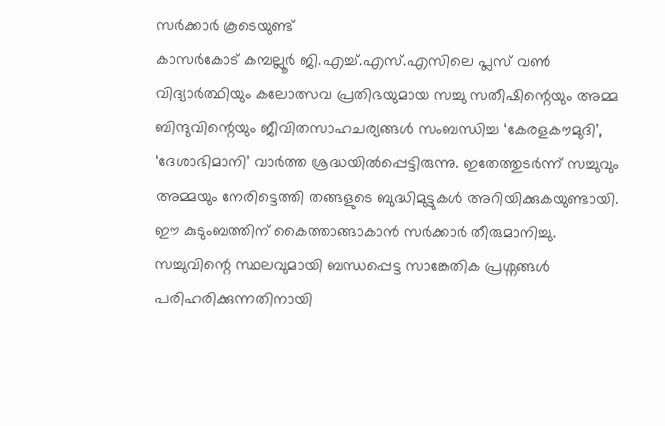സർക്കാർ കൂടെയുണ്ട്
കാസർകോട് കമ്പല്ലൂർ ജി.എച്ച്.എസ്.എസിലെ പ്ലസ് വൺ വിദ്യാർത്ഥിയും കലോത്സവ പ്രതിഭയുമായ സച്ചു സതീഷിന്റെയും അമ്മ ബിന്ദുവിന്റെയും ജീവിതസാഹചര്യങ്ങൾ സംബന്ധിച്ച ‘കേരളകൗമുദി’, ‘ദേശാഭിമാനി’ വാർത്ത ശ്രദ്ധയിൽപ്പെട്ടിരുന്നു. ഇതേത്തുടർന്ന് സച്ചുവും അമ്മയും നേരിട്ടെത്തി തങ്ങളുടെ ബുദ്ധിമുട്ടുകൾ അറിയിക്കുകയുണ്ടായി. ഈ കുടുംബത്തിന് കൈത്താങ്ങാകാൻ സർക്കാർ തീരുമാനിച്ചു.
സച്ചുവിന്റെ സ്ഥലവുമായി ബന്ധപ്പെട്ട സാങ്കേതിക പ്രശ്നങ്ങൾ പരിഹരിക്കുന്നതിനായി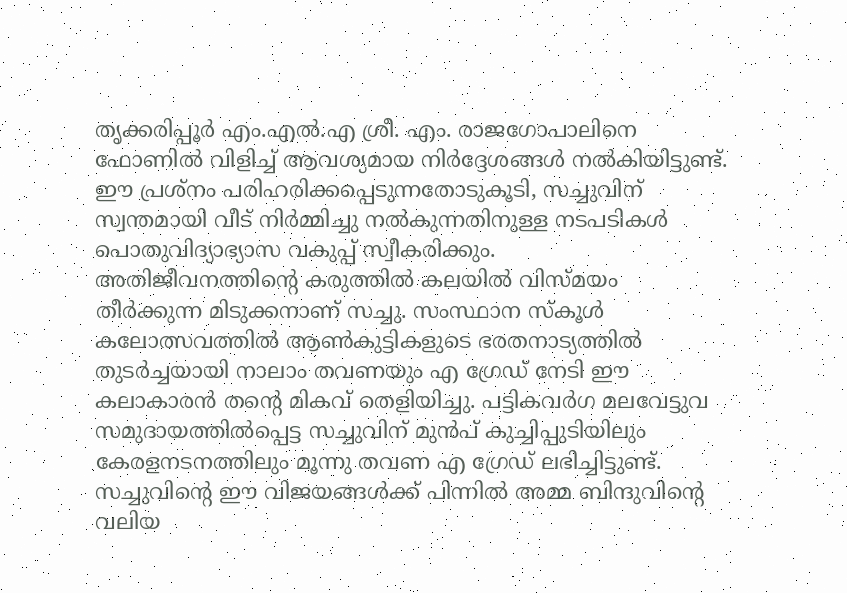തൃക്കരിപ്പൂർ എം.എൽ.എ ശ്രീ. എം. രാജഗോപാലിനെ ഫോണിൽ വിളിച്ച് ആവശ്യമായ നിർദ്ദേശങ്ങൾ നൽകിയിട്ടുണ്ട്. ഈ പ്രശ്നം പരിഹരിക്കപ്പെടുന്നതോടുകൂടി, സച്ചുവിന് സ്വന്തമായി വീട് നിർമ്മിച്ചു നൽകുന്നതിനുള്ള നടപടികൾ പൊതുവിദ്യാഭ്യാസ വകുപ്പ് സ്വീകരിക്കും.
അതിജീവനത്തിന്റെ കരുത്തിൽ കലയിൽ വിസ്മയം തീർക്കുന്ന മിടുക്കനാണ് സച്ചു. സംസ്ഥാന സ്കൂൾ കലോത്സവത്തിൽ ആൺകുട്ടികളുടെ ഭരതനാട്യത്തിൽ തുടർച്ചയായി നാലാം തവണയും എ ഗ്രേഡ് നേടി ഈ കലാകാരൻ തന്റെ മികവ് തെളിയിച്ചു. പട്ടികവർഗ മലവേട്ടുവ സമുദായത്തിൽപ്പെട്ട സച്ചുവിന് മുൻപ് കുച്ചിപ്പുടിയിലും കേരളനടനത്തിലും മൂന്നു തവണ എ ഗ്രേഡ് ലഭിച്ചിട്ടുണ്ട്.
സച്ചുവിന്റെ ഈ വിജയങ്ങൾക്ക് പിന്നിൽ അമ്മ ബിന്ദുവിന്റെ വലിയ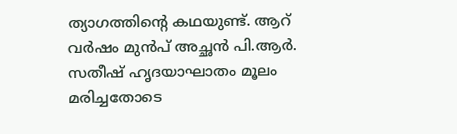ത്യാഗത്തിന്റെ കഥയുണ്ട്. ആറ് വർഷം മുൻപ് അച്ഛൻ പി.ആർ. സതീഷ് ഹൃദയാഘാതം മൂലം മരിച്ചതോടെ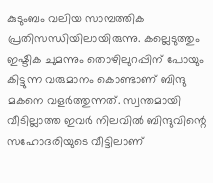കുടുംബം വലിയ സാമ്പത്തിക പ്രതിസന്ധിയിലായിരുന്നു. കല്ലെടുത്തും ഇഷ്ടിക ചുമന്നും തൊഴിലുറപ്പിന് പോയും കിട്ടുന്ന വരുമാനം കൊണ്ടാണ് ബിന്ദു മകനെ വളർത്തുന്നത്. സ്വന്തമായി വീടില്ലാത്ത ഇവർ നിലവിൽ ബിന്ദുവിന്റെ സഹോദരിയുടെ വീട്ടിലാണ്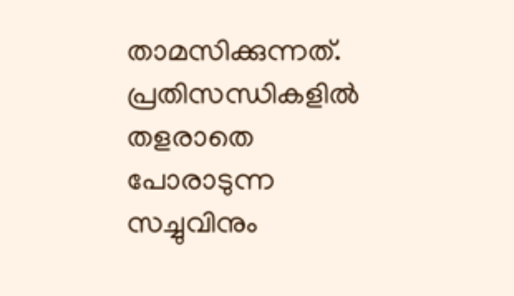താമസിക്കുന്നത്.
പ്രതിസന്ധികളിൽ തളരാതെ പോരാടുന്ന സച്ചുവിനും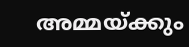അമ്മയ്ക്കും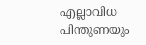എല്ലാവിധ പിന്തുണയും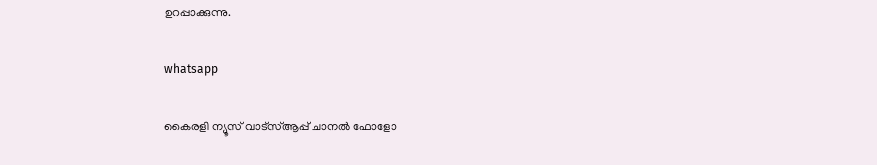ഉറപ്പാക്കുന്നു.

whatsapp

കൈരളി ന്യൂസ് വാട്‌സ്ആപ്പ് ചാനല്‍ ഫോളോ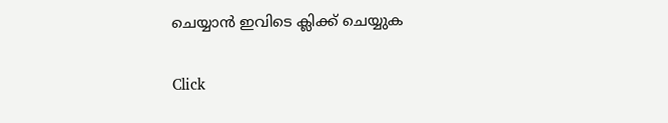ചെയ്യാന്‍ ഇവിടെ ക്ലിക്ക് ചെയ്യുക

Click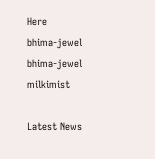Here
bhima-jewel
bhima-jewel
milkimist

Latest News